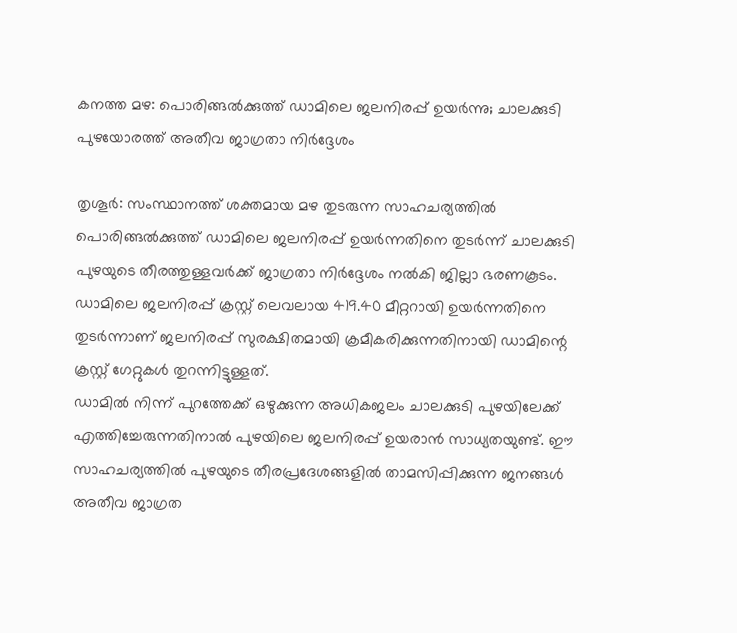കനത്ത മഴ: പൊരിങ്ങൽക്കുത്ത് ഡാമിലെ ജലനിരപ്പ് ഉയർന്നു; ചാലക്കുടി പുഴയോരത്ത് അതീവ ജാഗ്രതാ നിർദ്ദേശം

തൃശൂർ: സംസ്ഥാനത്ത് ശക്തമായ മഴ തുടരുന്ന സാഹചര്യത്തിൽ പൊരിങ്ങൽക്കുത്ത് ഡാമിലെ ജലനിരപ്പ് ഉയർന്നതിനെ തുടർന്ന് ചാലക്കുടി പുഴയുടെ തീരത്തുള്ളവർക്ക് ജാഗ്രതാ നിർദ്ദേശം നൽകി ജില്ലാ ഭരണകൂടം. ഡാമിലെ ജലനിരപ്പ് ക്രസ്റ്റ് ലെവലായ 419.40 മീറ്ററായി ഉയർന്നതിനെ തുടർന്നാണ് ജലനിരപ്പ് സുരക്ഷിതമായി ക്രമീകരിക്കുന്നതിനായി ഡാമിന്റെ ക്രസ്റ്റ് ഗേറ്റുകൾ തുറന്നിട്ടുള്ളത്.
ഡാമിൽ നിന്ന് പുറത്തേക്ക് ഒഴുക്കുന്ന അധികജലം ചാലക്കുടി പുഴയിലേക്ക് എത്തിച്ചേരുന്നതിനാൽ പുഴയിലെ ജലനിരപ്പ് ഉയരാൻ സാധ്യതയുണ്ട്. ഈ സാഹചര്യത്തിൽ പുഴയുടെ തീരപ്രദേശങ്ങളിൽ താമസിപ്പിക്കുന്ന ജനങ്ങൾ അതീവ ജാഗ്രത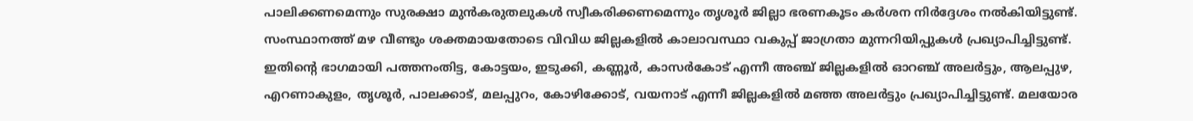പാലിക്കണമെന്നും സുരക്ഷാ മുൻകരുതലുകൾ സ്വീകരിക്കണമെന്നും തൃശൂർ ജില്ലാ ഭരണകൂടം കർശന നിർദ്ദേശം നൽകിയിട്ടുണ്ട്.
സംസ്ഥാനത്ത് മഴ വീണ്ടും ശക്തമായതോടെ വിവിധ ജില്ലകളിൽ കാലാവസ്ഥാ വകുപ്പ് ജാഗ്രതാ മുന്നറിയിപ്പുകൾ പ്രഖ്യാപിച്ചിട്ടുണ്ട്. ഇതിന്റെ ഭാഗമായി പത്തനംതിട്ട, കോട്ടയം, ഇടുക്കി, കണ്ണൂർ, കാസർകോട് എന്നീ അഞ്ച് ജില്ലകളിൽ ഓറഞ്ച് അലർട്ടും, ആലപ്പുഴ, എറണാകുളം, തൃശൂർ, പാലക്കാട്, മലപ്പുറം, കോഴിക്കോട്, വയനാട് എന്നീ ജില്ലകളിൽ മഞ്ഞ അലർട്ടും പ്രഖ്യാപിച്ചിട്ടുണ്ട്. മലയോര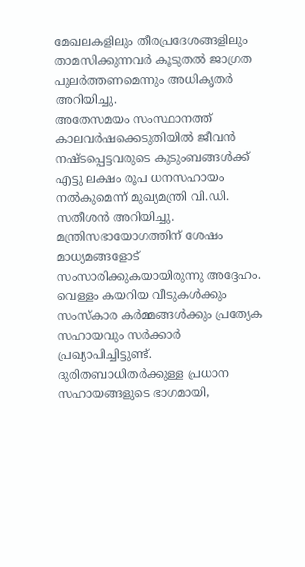മേഖലകളിലും തീരപ്രദേശങ്ങളിലും താമസിക്കുന്നവർ കൂടുതൽ ജാഗ്രത പുലർത്തണമെന്നും അധികൃതർ അറിയിച്ചു.
അതേസമയം സംസ്ഥാനത്ത് കാലവർഷക്കെടുതിയിൽ ജീവൻ നഷ്ടപ്പെട്ടവരുടെ കുടുംബങ്ങൾക്ക് എട്ടു ലക്ഷം രൂപ ധനസഹായം നൽകുമെന്ന് മുഖ്യമന്ത്രി വി.ഡി. സതീശൻ അറിയിച്ചു. മന്ത്രിസഭായോഗത്തിന് ശേഷം മാധ്യമങ്ങളോട് സംസാരിക്കുകയായിരുന്നു അദ്ദേഹം. വെള്ളം കയറിയ വീടുകൾക്കും സംസ്കാര കർമ്മങ്ങൾക്കും പ്രത്യേക സഹായവും സർക്കാർ പ്രഖ്യാപിച്ചിട്ടുണ്ട്.
ദുരിതബാധിതർക്കുള്ള പ്രധാന സഹായങ്ങളുടെ ഭാഗമായി,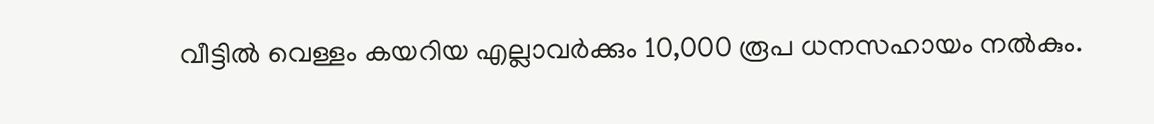വീട്ടിൽ വെള്ളം കയറിയ എല്ലാവർക്കും 10,000 രൂപ ധനസഹായം നൽകും.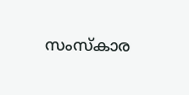സംസ്കാര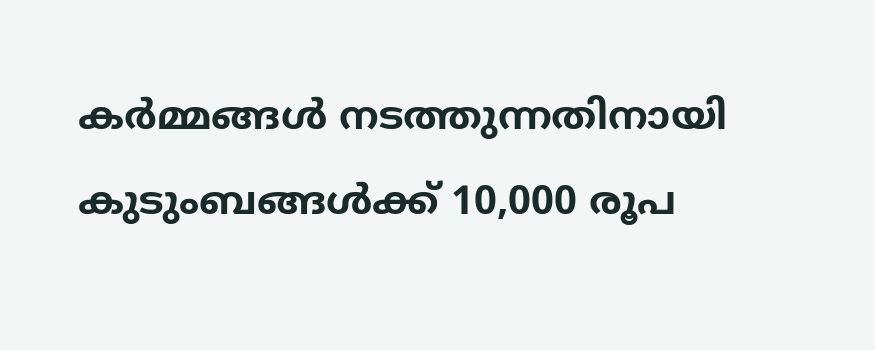കർമ്മങ്ങൾ നടത്തുന്നതിനായി കുടുംബങ്ങൾക്ക് 10,000 രൂപ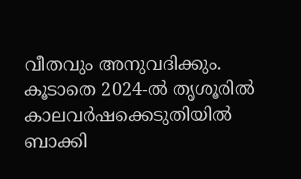വീതവും അനുവദിക്കും. കൂടാതെ 2024-ൽ തൃശൂരിൽ കാലവർഷക്കെടുതിയിൽ ബാക്കി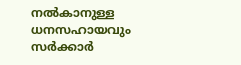നൽകാനുള്ള ധനസഹായവും സർക്കാർ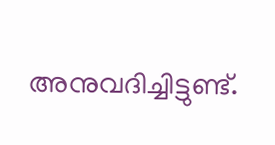അനുവദിച്ചിട്ടുണ്ട്.